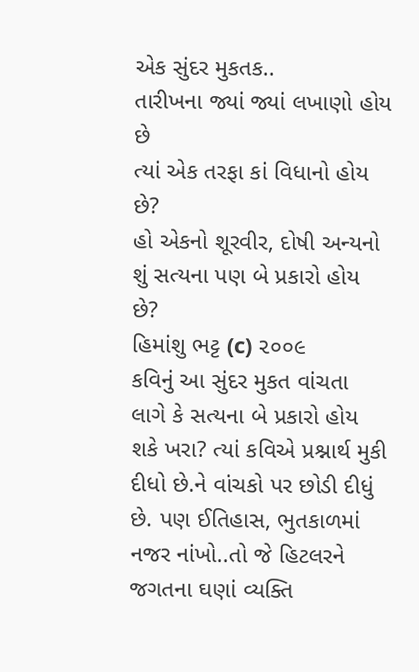એક સુંદર મુકતક..
તારીખના જ્યાં જ્યાં લખાણો હોય છે
ત્યાં એક તરફા કાં વિધાનો હોય છે?
હો એકનો શૂરવીર, દોષી અન્યનો
શું સત્યના પણ બે પ્રકારો હોય છે?
હિમાંશુ ભટ્ટ (c) ૨૦૦૯
કવિનું આ સુંદર મુકત વાંચતા લાગે કે સત્યના બે પ્રકારો હોય શકે ખરા? ત્યાં કવિએ પ્રશ્નાર્થ મુકી દીધો છે.ને વાંચકો પર છોડી દીધું છે. પણ ઈતિહાસ, ભુતકાળમાં નજર નાંખો..તો જે હિટલરને જગતના ઘણાં વ્યક્તિ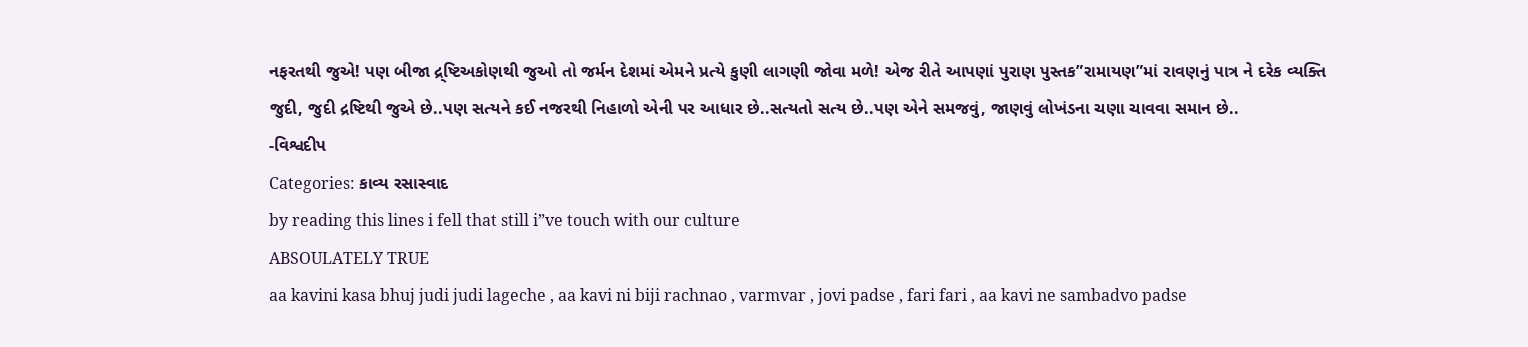નફરતથી જુએ! પણ બીજા દ્ર્ષ્ટિઅકોણથી જુઓ તો જર્મન દેશમાં એમને પ્રત્યે કુણી લાગણી જોવા મળે! એજ રીતે આપણાં પુરાણ પુસ્તક”રામાયણ”માં રાવણનું પાત્ર ને દરેક વ્યક્તિ જુદી, જુદી દ્રષ્ટિથી જુએ છે..પણ સત્યને કઈ નજરથી નિહાળો એની પર આધાર છે..સત્યતો સત્ય છે..પણ એને સમજવું, જાણવું લોખંડના ચણા ચાવવા સમાન છે..
-વિશ્વદીપ
Categories: કાવ્ય રસાસ્વાદ
by reading this lines i fell that still i”ve touch with our culture
ABSOULATELY TRUE
aa kavini kasa bhuj judi judi lageche , aa kavi ni biji rachnao , varmvar , jovi padse , fari fari , aa kavi ne sambadvo padse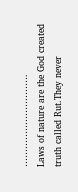………………………….
Laws of nature are the God created truth called Rut.They never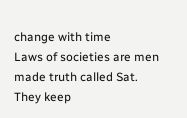change with time
Laws of societies are men made truth called Sat. They keep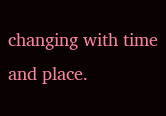changing with time and place.